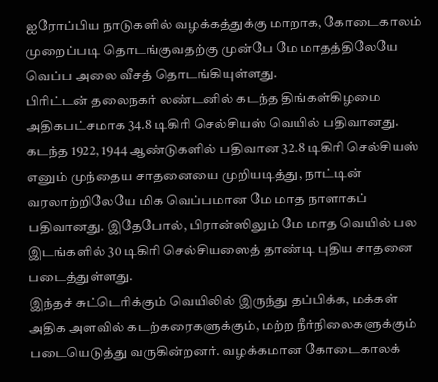ஐரோப்பிய நாடுகளில் வழக்கத்துக்கு மாறாக, கோடைகாலம் முறைப்படி தொடங்குவதற்கு முன்பே மே மாதத்திலேயே வெப்ப அலை வீசத் தொடங்கியுள்ளது.
பிரிட்டன் தலைநகர் லண்டனில் கடந்த திங்கள்கிழமை அதிகபட்சமாக 34.8 டிகிரி செல்சியஸ் வெயில் பதிவானது. கடந்த 1922, 1944 ஆண்டுகளில் பதிவான 32.8 டிகிரி செல்சியஸ் எனும் முந்தைய சாதனையை முறியடித்து, நாட்டின் வரலாற்றிலேயே மிக வெப்பமான மே மாத நாளாகப் பதிவானது. இதேபோல், பிரான்ஸிலும் மே மாத வெயில் பல இடங்களில் 30 டிகிரி செல்சியஸைத் தாண்டி புதிய சாதனை படைத்துள்ளது.
இந்தச் சுட்டெரிக்கும் வெயிலில் இருந்து தப்பிக்க, மக்கள் அதிக அளவில் கடற்கரைகளுக்கும், மற்ற நீர்நிலைகளுக்கும் படையெடுத்து வருகின்றனர். வழக்கமான கோடைகாலக்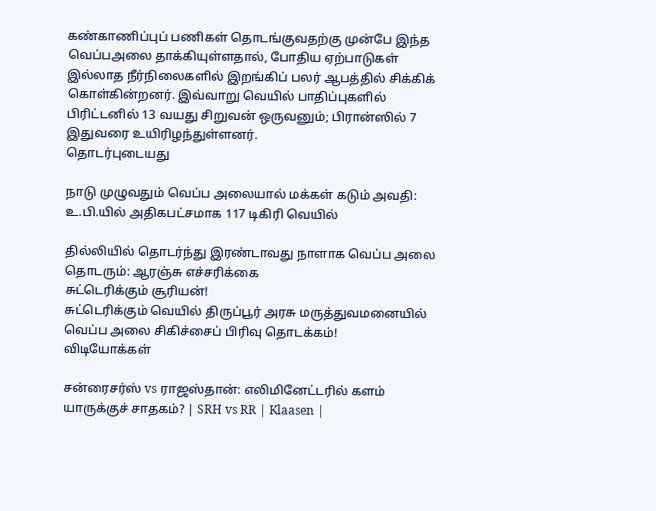கண்காணிப்புப் பணிகள் தொடங்குவதற்கு முன்பே இந்த வெப்பஅலை தாக்கியுள்ளதால், போதிய ஏற்பாடுகள் இல்லாத நீர்நிலைகளில் இறங்கிப் பலர் ஆபத்தில் சிக்கிக் கொள்கின்றனர். இவ்வாறு வெயில் பாதிப்புகளில் பிரிட்டனில் 13 வயது சிறுவன் ஒருவனும்; பிரான்ஸில் 7 இதுவரை உயிரிழந்துள்ளனர்.
தொடர்புடையது

நாடு முழுவதும் வெப்ப அலையால் மக்கள் கடும் அவதி: உ.பி.யில் அதிகபட்சமாக 117 டிகிரி வெயில்

தில்லியில் தொடர்ந்து இரண்டாவது நாளாக வெப்ப அலை தொடரும்: ஆரஞ்சு எச்சரிக்கை
சுட்டெரிக்கும் சூரியன்!
சுட்டெரிக்கும் வெயில் திருப்பூர் அரசு மருத்துவமனையில் வெப்ப அலை சிகிச்சைப் பிரிவு தொடக்கம்!
விடியோக்கள்

சன்ரைசர்ஸ் vs ராஜஸ்தான்: எலிமினேட்டரில் களம் யாருக்குச் சாதகம்? | SRH vs RR | Klaasen |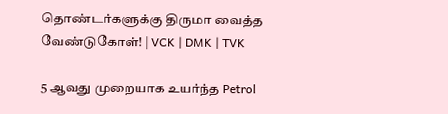தொண்டர்களுக்கு திருமா வைத்த வேண்டுகோள்! | VCK | DMK | TVK

5 ஆவது முறையாக உயர்ந்த Petrol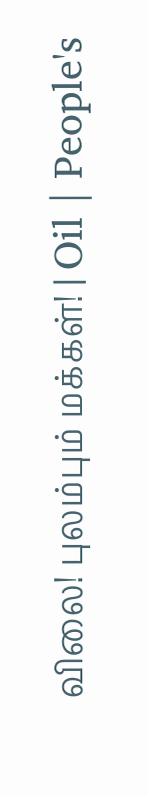விலை! புலம்பும் மக்கள்! | Oil | People's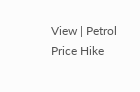View | Petrol Price Hike